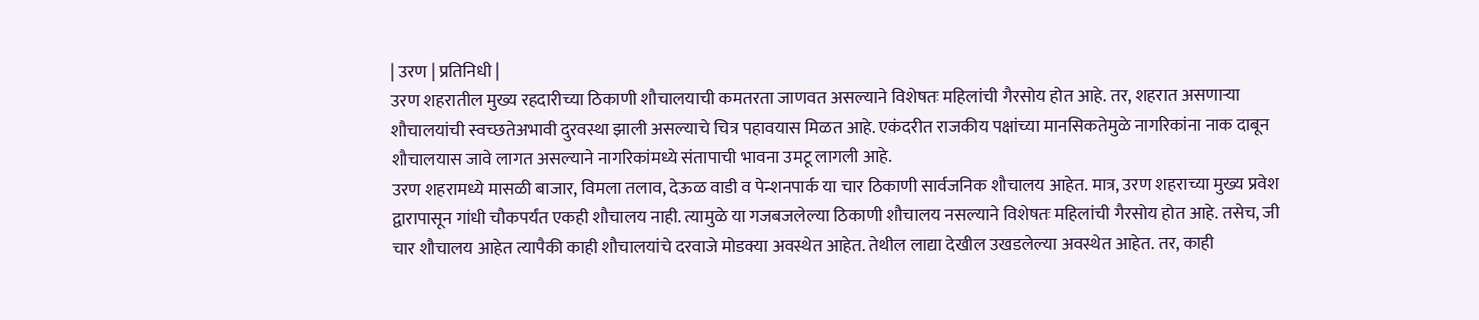| उरण | प्रतिनिधी |
उरण शहरातील मुख्य रहदारीच्या ठिकाणी शौचालयाची कमतरता जाणवत असल्याने विशेषतः महिलांची गैरसोय होत आहे. तर, शहरात असणाऱ्या शौचालयांची स्वच्छतेअभावी दुरवस्था झाली असल्याचे चित्र पहावयास मिळत आहे. एकंदरीत राजकीय पक्षांच्या मानसिकतेमुळे नागरिकांना नाक दाबून शौचालयास जावे लागत असल्याने नागरिकांमध्ये संतापाची भावना उमटू लागली आहे.
उरण शहरामध्ये मासळी बाजार, विमला तलाव, देऊळ वाडी व पेन्शनपार्क या चार ठिकाणी सार्वजनिक शौचालय आहेत. मात्र, उरण शहराच्या मुख्य प्रवेश द्वारापासून गांधी चौकपर्यंत एकही शौचालय नाही. त्यामुळे या गजबजलेल्या ठिकाणी शौचालय नसल्याने विशेषतः महिलांची गैरसोय होत आहे. तसेच, जी चार शौचालय आहेत त्यापैकी काही शौचालयांचे दरवाजे मोडक्या अवस्थेत आहेत. तेथील लाद्या देखील उखडलेल्या अवस्थेत आहेत. तर, काही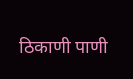ठिकाणी पाणी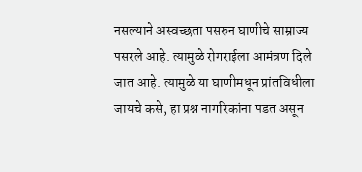नसल्याने अस्वच्छता पसरुन घाणीचे साम्राज्य पसरले आहे. त्यामुळे रोगराईला आमंत्रण दिले जात आहे. त्यामुळे या घाणीमधून प्रांतविधीला जायचे कसे, हा प्रश्न नागरिकांना पडत असून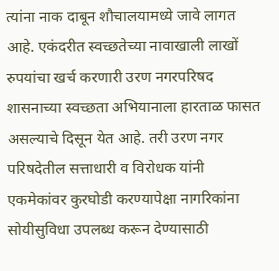त्यांना नाक दाबून शौचालयामध्ये जावे लागत आहे. एकंदरीत स्वच्छतेच्या नावाखाली लाखों रुपयांचा खर्च करणारी उरण नगरपरिषद शासनाच्या स्वच्छता अभियानाला हारताळ फासत असल्याचे दिसून येत आहे. तरी उरण नगर परिषदेतील सत्ताधारी व विरोधक यांनी एकमेकांवर कुरघोडी करण्यापेक्षा नागरिकांना सोयीसुविधा उपलब्ध करून देण्यासाठी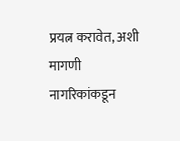प्रयत्न करावेत, अशी मागणी नागरिकांकडून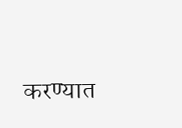करण्यात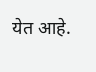येत आहे.